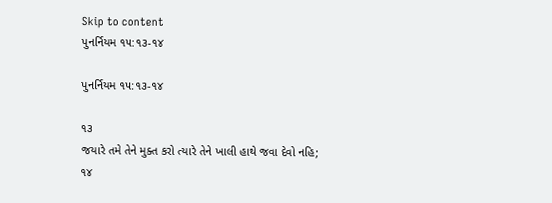Skip to content
પુનર્નિયમ ૧૫:૧૩-૧૪

પુનર્નિયમ ૧૫:૧૩-૧૪

૧૩
જયારે તમે તેને મુક્ત કરો ત્યારે તેને ખાલી હાથે જવા દેવો નહિ;
૧૪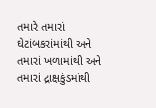તમારે તમારાં ઘેટાંબકરાંમાંથી અને તમારાં ખળામાંથી અને તમારાં દ્રાક્ષકુંડમાંથી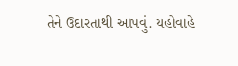તેને ઉદારતાથી આપવું. યહોવાહે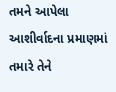તમને આપેલા આશીર્વાદના પ્રમાણમાં તમારે તેને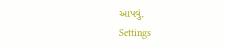આપવું.
Settings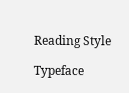Reading Style

Typeface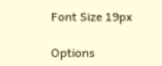Font Size 19px

Options